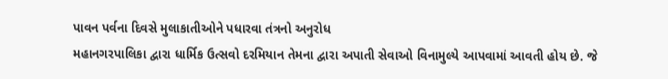પાવન પર્વના દિવસે મુલાકાતીઓને પધારવા તંત્રનો અનુરોધ
મહાનગરપાલિકા દ્વારા ધાર્મિક ઉત્સવો દરમિયાન તેમના દ્વારા અપાતી સેવાઓ વિનામુલ્યે આપવામાં આવતી હોય છે. જે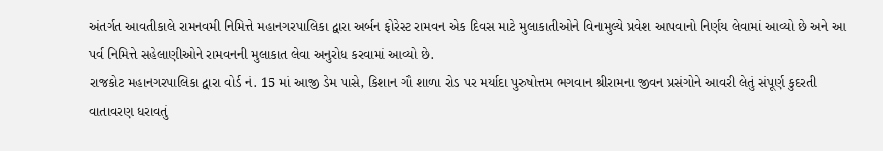અંતર્ગત આવતીકાલે રામનવમી નિમિત્તે મહાનગરપાલિકા દ્વારા અર્બન ફોરેસ્ટ રામવન એક દિવસ માટે મુલાકાતીઓને વિનામુલ્યે પ્રવેશ આપવાનો નિર્ણય લેવામાં આવ્યો છે અને આ પર્વ નિમિત્તે સહેલાણીઓને રામવનની મુલાકાત લેવા અનુરોધ કરવામાં આવ્યો છે.
રાજકોટ મહાનગરપાલિકા દ્વારા વોર્ડ નં. 15 માં આજી ડેમ પાસે, કિશાન ગૌ શાળા રોડ પર મર્યાદા પુરુષોત્તમ ભગવાન શ્રીરામના જીવન પ્રસંગોને આવરી લેતું સંપૂર્ણ કુદરતી વાતાવરણ ધરાવતું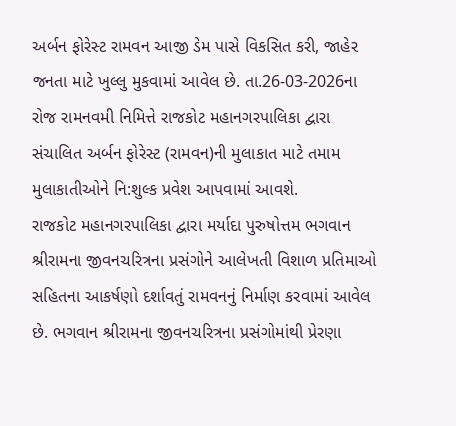અર્બન ફોરેસ્ટ રામવન આજી ડેમ પાસે વિકસિત કરી, જાહેર જનતા માટે ખુલ્લુ મુકવામાં આવેલ છે. તા.26-03-2026ના રોજ રામનવમી નિમિત્તે રાજકોટ મહાનગરપાલિકા દ્વારા સંચાલિત અર્બન ફોરેસ્ટ (રામવન)ની મુલાકાત માટે તમામ મુલાકાતીઓને નિ:શુલ્ક પ્રવેશ આપવામાં આવશે.
રાજકોટ મહાનગરપાલિકા દ્વારા મર્યાદા પુરુષોત્તમ ભગવાન શ્રીરામના જીવનચરિત્રના પ્રસંગોને આલેખતી વિશાળ પ્રતિમાઓ સહિતના આકર્ષણો દર્શાવતું રામવનનું નિર્માણ કરવામાં આવેલ છે. ભગવાન શ્રીરામના જીવનચરિત્રના પ્રસંગોમાંથી પ્રેરણા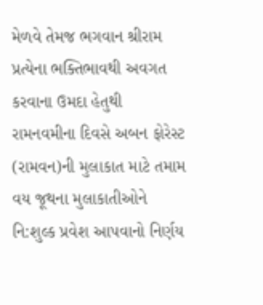મેળવે તેમજ ભગવાન શ્રીરામ પ્રત્યેના ભક્તિભાવથી અવગત કરવાના ઉમદા હેતુથી રામનવમીના દિવસે અબન ફોરેસ્ટ (રામવન)ની મુલાકાત માટે તમામ વય જૂથના મુલાકાતીઓને નિ:શુલ્ક પ્રવેશ આપવાનો નિર્ણય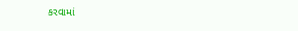કરવામાં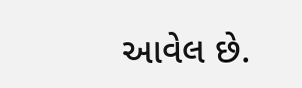આવેલ છે.